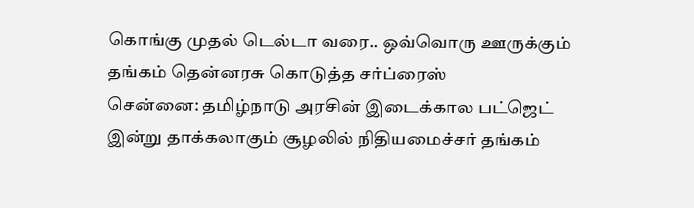கொங்கு முதல் டெல்டா வரை.. ஒவ்வொரு ஊருக்கும் தங்கம் தென்னரசு கொடுத்த சர்ப்ரைஸ்
சென்னை: தமிழ்நாடு அரசின் இடைக்கால பட்ஜெட் இன்று தாக்கலாகும் சூழலில் நிதியமைச்சர் தங்கம்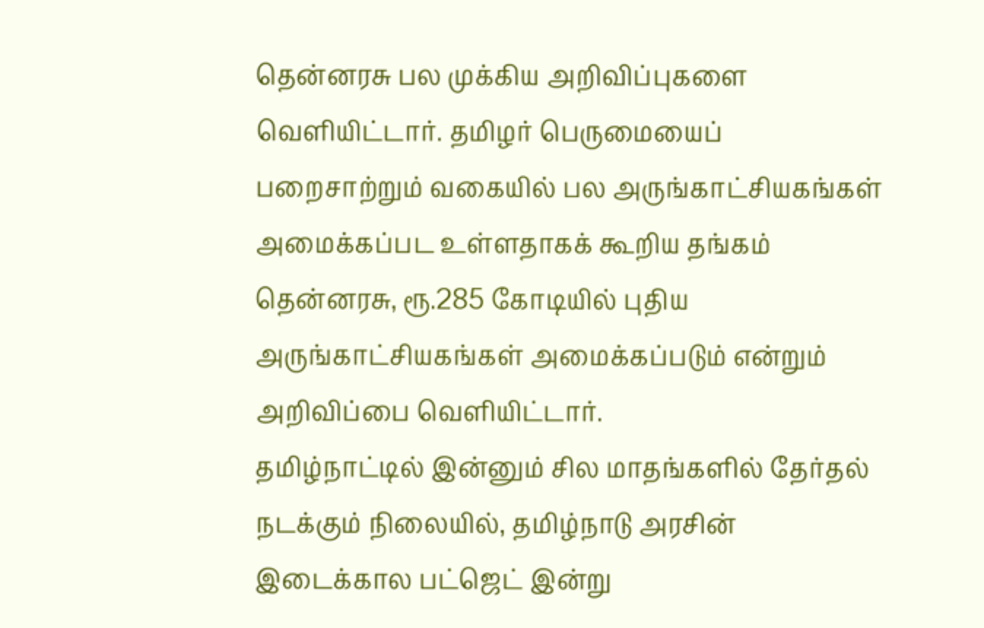தென்னரசு பல முக்கிய அறிவிப்புகளை வெளியிட்டார். தமிழர் பெருமையைப் பறைசாற்றும் வகையில் பல அருங்காட்சியகங்கள் அமைக்கப்பட உள்ளதாகக் கூறிய தங்கம் தென்னரசு, ரூ.285 கோடியில் புதிய அருங்காட்சியகங்கள் அமைக்கப்படும் என்றும் அறிவிப்பை வெளியிட்டார்.
தமிழ்நாட்டில் இன்னும் சில மாதங்களில் தேர்தல் நடக்கும் நிலையில், தமிழ்நாடு அரசின் இடைக்கால பட்ஜெட் இன்று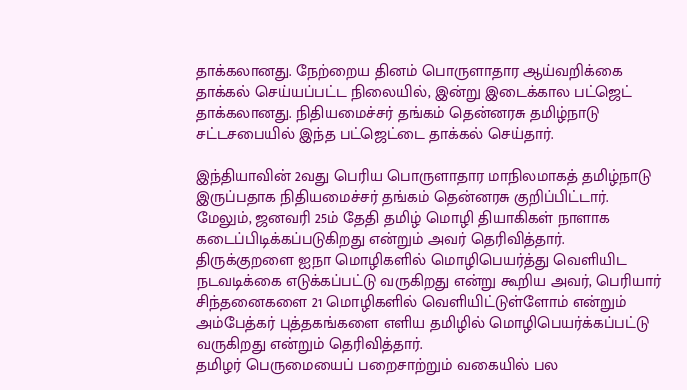தாக்கலானது. நேற்றைய தினம் பொருளாதார ஆய்வறிக்கை தாக்கல் செய்யப்பட்ட நிலையில், இன்று இடைக்கால பட்ஜெட் தாக்கலானது. நிதியமைச்சர் தங்கம் தென்னரசு தமிழ்நாடு சட்டசபையில் இந்த பட்ஜெட்டை தாக்கல் செய்தார்.

இந்தியாவின் 2வது பெரிய பொருளாதார மாநிலமாகத் தமிழ்நாடு இருப்பதாக நிதியமைச்சர் தங்கம் தென்னரசு குறிப்பிட்டார். மேலும், ஜனவரி 25ம் தேதி தமிழ் மொழி தியாகிகள் நாளாக கடைப்பிடிக்கப்படுகிறது என்றும் அவர் தெரிவித்தார்.
திருக்குறளை ஐநா மொழிகளில் மொழிபெயர்த்து வெளியிட நடவடிக்கை எடுக்கப்பட்டு வருகிறது என்று கூறிய அவர், பெரியார் சிந்தனைகளை 21 மொழிகளில் வெளியிட்டுள்ளோம் என்றும் அம்பேத்கர் புத்தகங்களை எளிய தமிழில் மொழிபெயர்க்கப்பட்டு வருகிறது என்றும் தெரிவித்தார்.
தமிழர் பெருமையைப் பறைசாற்றும் வகையில் பல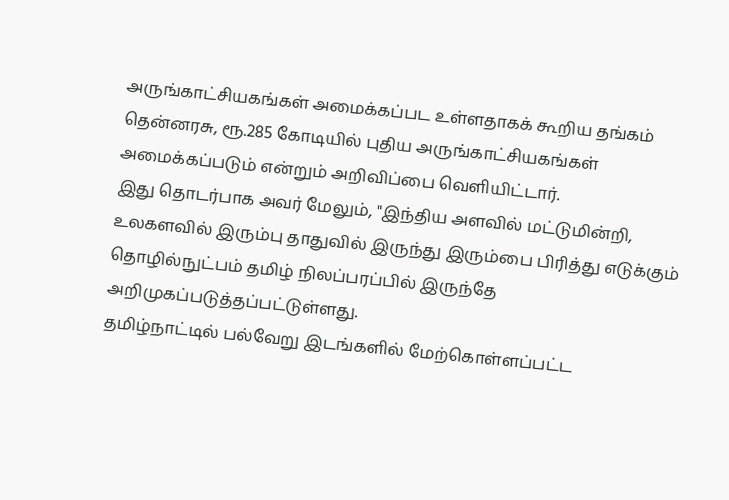அருங்காட்சியகங்கள் அமைக்கப்பட உள்ளதாகக் கூறிய தங்கம் தென்னரசு, ரூ.285 கோடியில் புதிய அருங்காட்சியகங்கள் அமைக்கப்படும் என்றும் அறிவிப்பை வெளியிட்டார்.
இது தொடர்பாக அவர் மேலும், "இந்திய அளவில் மட்டுமின்றி, உலகளவில் இரும்பு தாதுவில் இருந்து இரும்பை பிரித்து எடுக்கும் தொழில்நுட்பம் தமிழ் நிலப்பரப்பில் இருந்தே அறிமுகப்படுத்தப்பட்டுள்ளது.
தமிழ்நாட்டில் பல்வேறு இடங்களில் மேற்கொள்ளப்பட்ட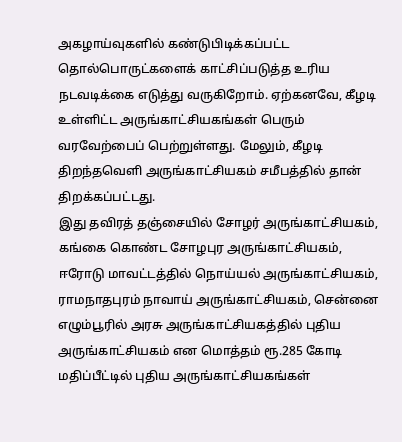அகழாய்வுகளில் கண்டுபிடிக்கப்பட்ட தொல்பொருட்களைக் காட்சிப்படுத்த உரிய நடவடிக்கை எடுத்து வருகிறோம். ஏற்கனவே, கீழடி உள்ளிட்ட அருங்காட்சியகங்கள் பெரும் வரவேற்பைப் பெற்றுள்ளது. மேலும், கீழடி திறந்தவெளி அருங்காட்சியகம் சமீபத்தில் தான் திறக்கப்பட்டது.
இது தவிரத் தஞ்சையில் சோழர் அருங்காட்சியகம், கங்கை கொண்ட சோழபுர அருங்காட்சியகம், ஈரோடு மாவட்டத்தில் நொய்யல் அருங்காட்சியகம், ராமநாதபுரம் நாவாய் அருங்காட்சியகம், சென்னை எழும்பூரில் அரசு அருங்காட்சியகத்தில் புதிய அருங்காட்சியகம் என மொத்தம் ரூ.285 கோடி மதிப்பீட்டில் புதிய அருங்காட்சியகங்கள்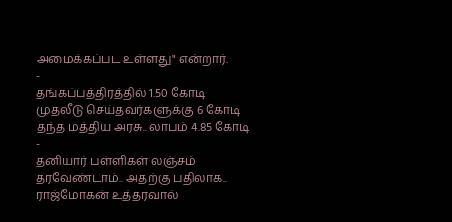அமைக்கப்பட உள்ளது" என்றார்.
-
தங்கப்பத்திரத்தில் 1.50 கோடி முதலீடு செய்தவர்களுக்கு 6 கோடி தந்த மத்திய அரசு.. லாபம் 4.85 கோடி -
தனியார் பள்ளிகள் லஞ்சம் தரவேண்டாம்.. அதற்கு பதிலாக.. ராஜ்மோகன் உத்தரவால்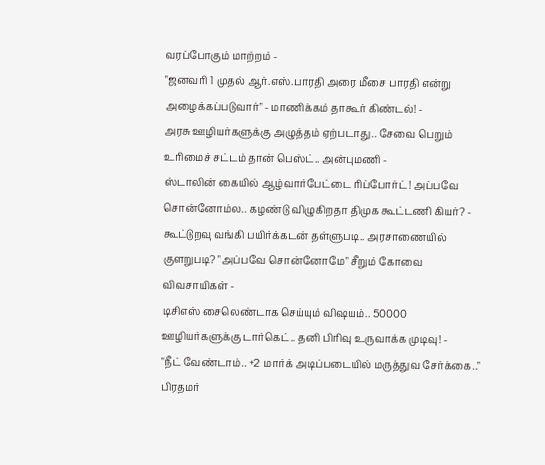வரப்போகும் மாற்றம் -
"ஜனவரி 1 முதல் ஆர்.எஸ்.பாரதி அரை மீசை பாரதி என்று அழைக்கப்படுவார்" - மாணிக்கம் தாகூர் கிண்டல்! -
அரசு ஊழியர்களுக்கு அழுத்தம் ஏற்படாது.. சேவை பெறும் உரிமைச் சட்டம் தான் பெஸ்ட்.. அன்புமணி -
ஸ்டாலின் கையில் ஆழ்வார்பேட்டை ரிப்போர்ட்! அப்பவே சொன்னோம்ல.. கழண்டு விழுகிறதா திமுக கூட்டணி கியர்? -
கூட்டுறவு வங்கி பயிர்க்கடன் தள்ளுபடி.. அரசாணையில் குளறுபடி? "அப்பவே சொன்னோமே" சீறும் கோவை விவசாயிகள் -
டிசிஎஸ் சைலெண்டாக செய்யும் விஷயம்.. 50000 ஊழியர்களுக்கு டார்கெட்.. தனி பிரிவு உருவாக்க முடிவு! -
"நீட் வேண்டாம்.. +2 மார்க் அடிப்படையில் மருத்துவ சேர்க்கை.." பிரதமர்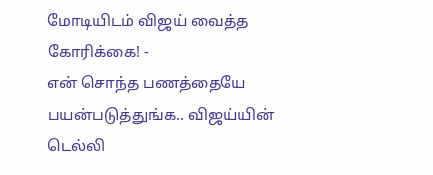மோடியிடம் விஜய் வைத்த கோரிக்கை! -
என் சொந்த பணத்தையே பயன்படுத்துங்க.. விஜய்யின் டெல்லி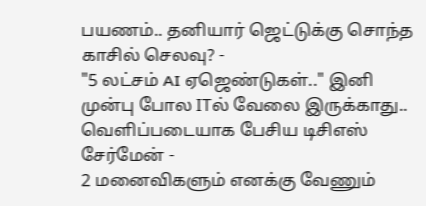பயணம்.. தனியார் ஜெட்டுக்கு சொந்த காசில் செலவு? -
"5 லட்சம் AI ஏஜெண்டுகள்.." இனி முன்பு போல ITல் வேலை இருக்காது.. வெளிப்படையாக பேசிய டிசிஎஸ் சேர்மேன் -
2 மனைவிகளும் எனக்கு வேணும்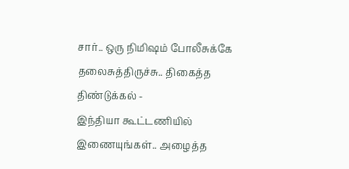சார்.. ஒரு நிமிஷம் போலீசுக்கே தலைசுத்திருச்சு.. திகைத்த திண்டுக்கல் -
இந்தியா கூட்டணியில் இணையுங்கள்.. அழைத்த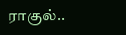ராகுல்..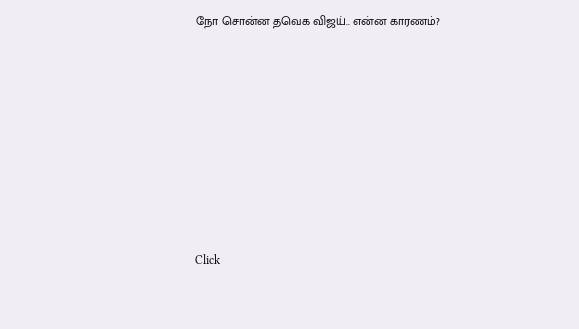நோ சொன்ன தவெக விஜய்.. என்ன காரணம்?












Click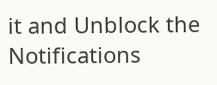it and Unblock the Notifications